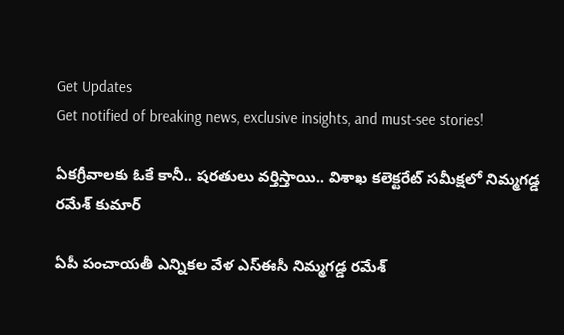Get Updates
Get notified of breaking news, exclusive insights, and must-see stories!

ఏకగ్రీవాలకు ఓకే కానీ.. షరతులు వర్తిస్తాయి.. విశాఖ కలెక్టరేట్ సమీక్షలో నిమ్మగడ్డ రమేశ్ కుమార్

ఏపీ పంచాయతీ ఎన్నికల వేళ ఎస్ఈసీ నిమ్మగడ్డ రమేశ్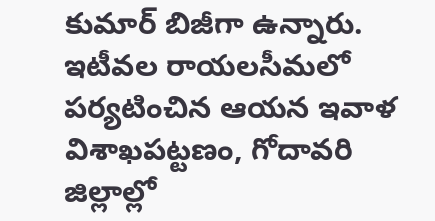కుమార్ బిజీగా ఉన్నారు. ఇటీవల రాయలసీమలో పర్యటించిన ఆయన ఇవాళ విశాఖపట్టణం, గోదావరి జిల్లాల్లో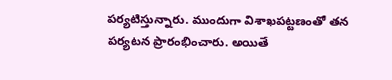పర్యటిస్తున్నారు. ముందుగా విశాఖపట్టణంతో తన పర్యటన ప్రారంభించారు. అయితే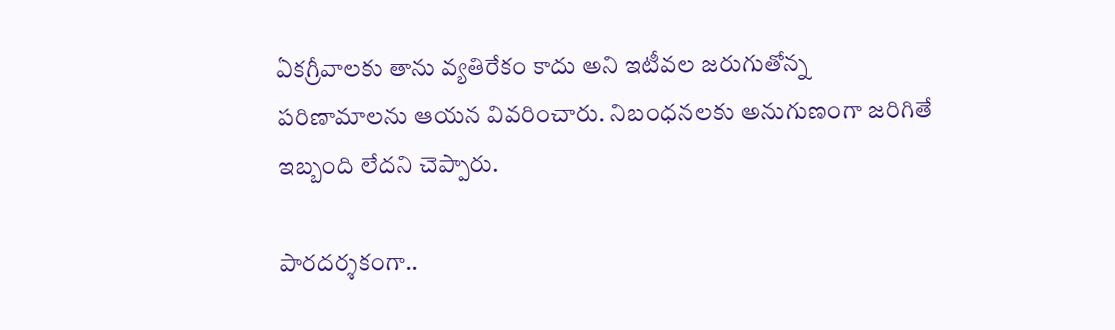ఏకగ్రీవాలకు తాను వ్యతిరేకం కాదు అని ఇటీవల జరుగుతోన్న పరిణామాలను ఆయన వివరించారు. నిబంధనలకు అనుగుణంగా జరిగితే ఇబ్బంది లేదని చెప్పారు.

పారదర్శకంగా..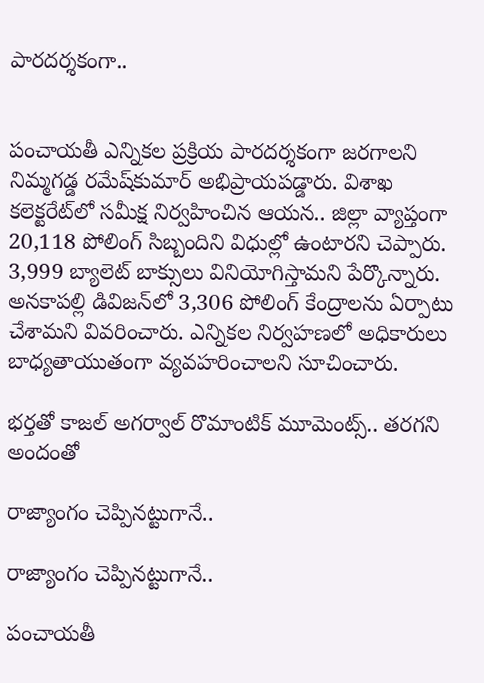పారదర్శకంగా..


పంచాయతీ ఎన్నికల ప్రక్రియ పారదర్శకంగా జరగాలని నిమ్మగడ్డ రమేష్‌కుమార్ అభిప్రాయపడ్డారు. విశాఖ కలెక్టరేట్‌లో సమీక్ష నిర్వహించిన ఆయన.. జిల్లా వ్యాప్తంగా 20,118 పోలింగ్‌ సిబ్బందిని విధుల్లో ఉంటారని చెప్పారు. 3,999 బ్యాలెట్‌ బాక్సులు వినియోగిస్తామని పేర్కొన్నారు. అనకాపల్లి డివిజన్‌లో 3,306 పోలింగ్‌ కేంద్రాలను ఏర్పాటు చేశామని వివరించారు. ఎన్నికల నిర్వహణలో అధికారులు బాధ్యతాయుతంగా వ్యవహరించాలని సూచించారు.

భర్తతో కాజల్ అగర్వాల్ రొమాంటిక్ మూమెంట్స్.. తరగని అందంతో

రాజ్యాంగం చెప్పినట్టుగానే..

రాజ్యాంగం చెప్పినట్టుగానే..

పంచాయతీ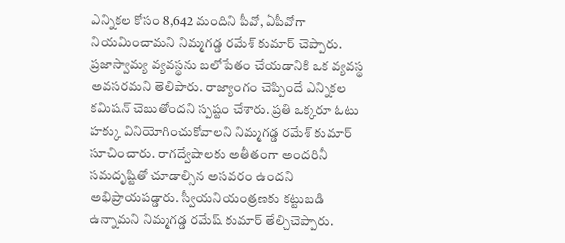ఎన్నికల కోసం 8,642 మందిని పీవో, ఏపీవోగా నియమించామని నిమ్మగడ్డ రమేశ్ కుమార్ చెప్పారు. ప్రజాస్వామ్య వ్యవస్థను బలోపేతం చేయడానికి ఒక వ్యవస్థ అవసరమని తెలిపారు. రాజ్యాంగం చెప్పిందే ఎన్నికల కమిషన్‌ చెబుతోందని స్పష్టం చేశారు. ప్రతి ఒక్కరూ ఓటు హక్కు వినియోగించుకోవాలని నిమ్మగడ్డ రమేశ్ కుమార్ సూచించారు. రాగద్వేషాలకు అతీతంగా అందరినీ సమదృష్టితో చూడాల్సిన అసవరం ఉందని అభిప్రాయపడ్డారు. స్వీయనియంత్రణకు కట్టుబడి ఉన్నామని నిమ్మగడ్డ రమేష్‌ కుమార్ తేల్చిచెప్పారు.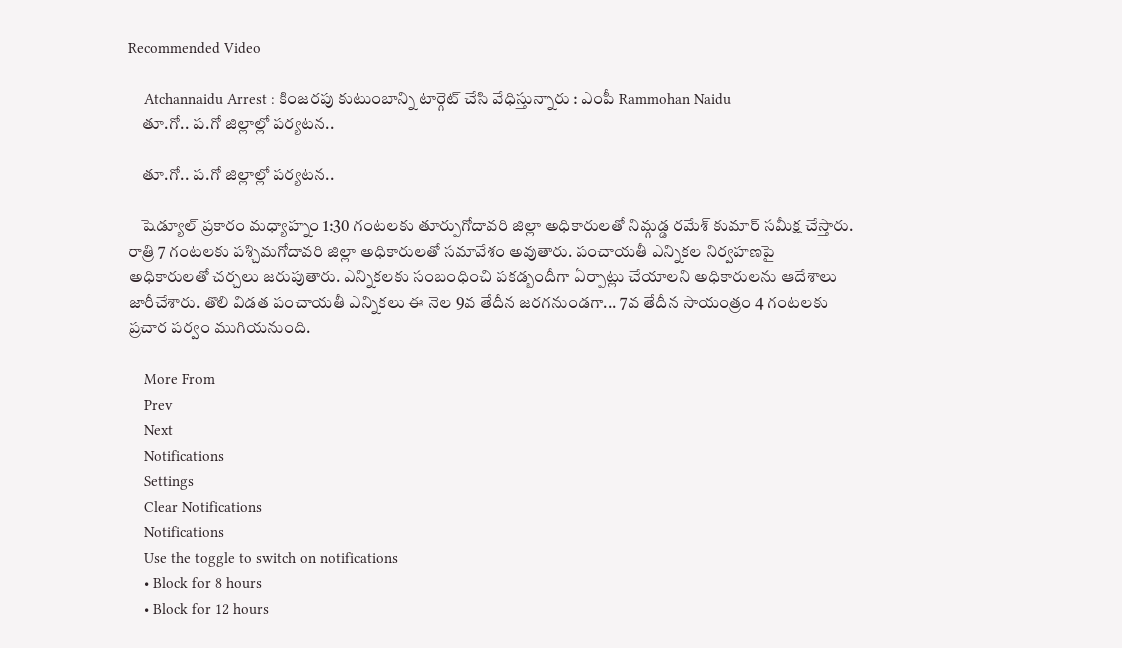Recommended Video

    Atchannaidu Arrest : కింజ‌రపు కుటుంబాన్ని టార్గెట్ చేసి వేధిస్తున్నారు : ఎంపీ Rammohan Naidu
    తూ.గో.. ప.గో జిల్లాల్లో పర్యటన..

    తూ.గో.. ప.గో జిల్లాల్లో పర్యటన..

    షెడ్యూల్ ప్రకారం మధ్యాహ్నం 1:30 గంటలకు తూర్పుగోదావరి జిల్లా అధికారులతో నిమ్గడ్డ రమేశ్ కుమార్ సమీక్ష చేస్తారు. రాత్రి 7 గంటలకు పశ్చిమగోదావరి జిల్లా అధికారులతో సమావేశం అవుతారు. పంచాయతీ ఎన్నికల నిర్వహణపై అధికారులతో చర్చలు జరుపుతారు. ఎన్నికలకు సంబంధించి పకడ్బందీగా ఏర్పాట్లు చేయాలని అధికారులను ఆదేశాలు జారీచేశారు. తొలి విడత పంచాయతీ ఎన్నికలు ఈ నెల 9వ తేదీన జరగనుండగా... 7వ తేదీన సాయంత్రం 4 గంటలకు ప్రచార పర్వం ముగియనుంది.

    More From
    Prev
    Next
    Notifications
    Settings
    Clear Notifications
    Notifications
    Use the toggle to switch on notifications
    • Block for 8 hours
    • Block for 12 hours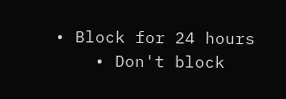• Block for 24 hours
    • Don't block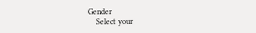Gender
    Select your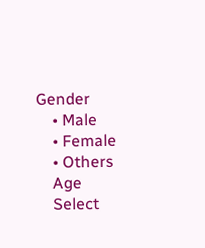Gender
    • Male
    • Female
    • Others
    Age
    Select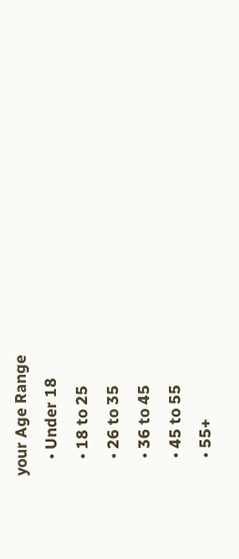your Age Range
    • Under 18
    • 18 to 25
    • 26 to 35
    • 36 to 45
    • 45 to 55
    • 55+